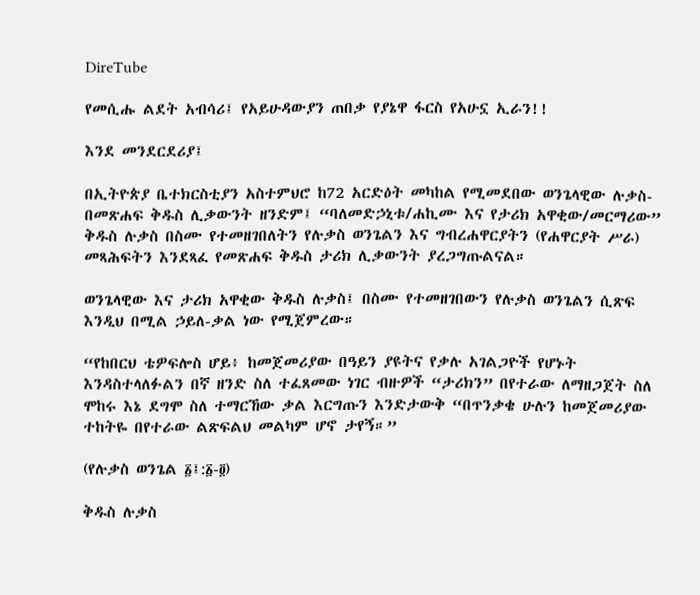DireTube

የመሲሑ ልደት አብሳሪ፤ የአይሁዳውያን ጠበቃ የያኔዋ ፋርስ የአሁኗ ኢራን!!

እንደ መንደርደሪያ፤

በኢትዮጵያ ቤተክርስቲያን አስተምህሮ ከ72 አርድዕት መካከል የሚመደበው ወንጌላዊው ሉቃስ- በመጽሐፍ ቅዱስ ሊቃውንት ዘንድም፤ “ባለመድኃኒቱ/ሐኪሙ እና የታሪክ አዋቂው/መርማሪው” ቅዱስ ሉቃስ በስሙ የተመዘገበለትን የሉቃስ ወንጌልን እና ግብረሐዋርያትን (የሐዋርያት ሥራ) መጻሕፍትን እንደጻፈ የመጽሐፍ ቅዱስ ታሪክ ሊቃውንት ያረጋግጡልናል።

ወንጌላዊው እና ታሪክ አዋቂው ቅዱስ ሉቃስ፤ በስሙ የተመዘገበውን የሉቃስ ወንጌልን ሲጽፍ እንዲህ በሚል ኃይለ-ቃል ነው የሚጀምረው።

“የከበርህ ቴዎፍሎስ ሆይ፥ ከመጀመሪያው በዓይን ያዩትና የቃሉ አገልጋዮች የሆኑት እንዳስተላለፉልን በኛ ዘንድ ስለ ተፈጸመው ነገር ብዙዎች “ታሪክን” በየተራው ለማዘጋጀት ስለ ሞከሩ እኔ ደግሞ ስለ ተማርኸው ቃል እርግጡን እንድታውቅ “በጥንቃቄ ሁሉን ከመጀመሪያው ተከትዬ በየተራው ልጽፍልህ መልካም ሆኖ ታየኝ።”

(የሉቃስ ወንጌል ፩፤:፩-፬)

ቅዱስ ሉቃስ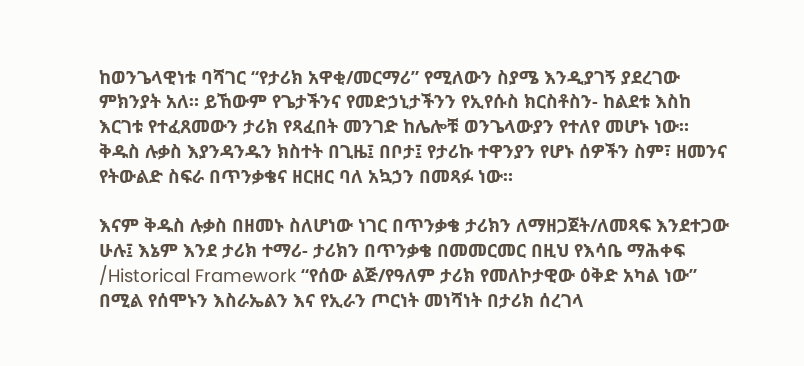ከወንጌላዊነቱ ባሻገር “የታሪክ አዋቂ/መርማሪ” የሚለውን ስያሜ እንዲያገኝ ያደረገው ምክንያት አለ። ይኸውም የጌታችንና የመድኃኒታችንን የኢየሱስ ክርስቶስን- ከልደቱ እስከ እርገቱ የተፈጸመውን ታሪክ የጻፈበት መንገድ ከሌሎቹ ወንጌላውያን የተለየ መሆኑ ነው። ቅዱስ ሉቃስ እያንዳንዱን ክስተት በጊዜ፤ በቦታ፤ የታሪኩ ተዋንያን የሆኑ ሰዎችን ስም፣ ዘመንና የትውልድ ስፍራ በጥንቃቄና ዘርዘር ባለ አኳኃን በመጻፉ ነው።

እናም ቅዱስ ሉቃስ በዘመኑ ስለሆነው ነገር በጥንቃቄ ታሪክን ለማዘጋጀት/ለመጻፍ እንደተጋው ሁሉ፤ እኔም እንደ ታሪክ ተማሪ- ታሪክን በጥንቃቄ በመመርመር በዚህ የእሳቤ ማሕቀፍ /Historical Framework “የሰው ልጅ/የዓለም ታሪክ የመለኮታዊው ዕቅድ አካል ነው” በሚል የሰሞኑን እስራኤልን እና የኢራን ጦርነት መነሻነት በታሪክ ሰረገላ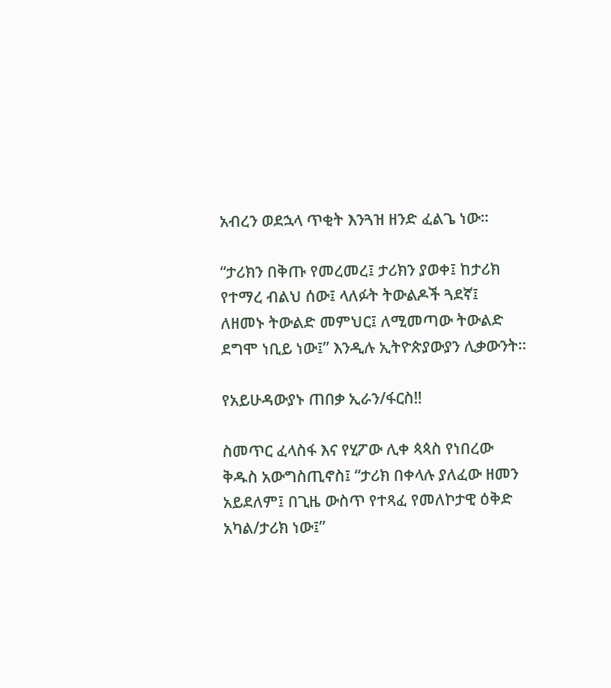አብረን ወደኋላ ጥቂት እንጓዝ ዘንድ ፈልጌ ነው።

“ታሪክን በቅጡ የመረመረ፤ ታሪክን ያወቀ፤ ከታሪክ የተማረ ብልህ ሰው፤ ላለፉት ትውልዶች ጓደኛ፤ ለዘመኑ ትውልድ መምህር፤ ለሚመጣው ትውልድ ደግሞ ነቢይ ነው፤” እንዲሉ ኢትዮጵያውያን ሊቃውንት።

የአይሁዳውያኑ ጠበቃ ኢራን/ፋርስ!!

ስመጥር ፈላስፋ እና የሂፖው ሊቀ ጳጳስ የነበረው ቅዱስ አውግስጢኖስ፤ “ታሪክ በቀላሉ ያለፈው ዘመን አይደለም፤ በጊዜ ውስጥ የተጻፈ የመለኮታዊ ዕቅድ አካል/ታሪክ ነው፤”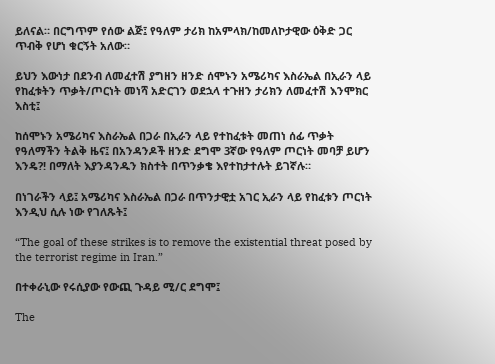ይለናል። በርግጥም የሰው ልጅ፤ የዓለም ታሪክ ከአምላክ/ከመለኮታዊው ዕቅድ ጋር ጥብቅ የሆነ ቁርኝት አለው።

ይህን እውነታ በደንብ ለመፈተሽ ያግዘን ዘንድ ሰሞኑን አሜሪካና እስራኤል በኢራን ላይ የከፈቱትን ጥቃት/ጦርነት መነሻ አድርገን ወደኋላ ተጉዘን ታሪክን ለመፈተሽ እንሞክር እስቲ፤

ከሰሞኑን አሜሪካና እስራኤል በጋራ በኢራን ላይ የተከፈቱት መጠነ ሰፊ ጥቃት የዓለማችን ትልቅ ዜና፤ በአንዳንዶች ዘንድ ደግሞ 3ኛው የዓለም ጦርነት መባቻ ይሆን እንዴ?! በማለት እያንዳንዱን ክስተት በጥንቃቄ እየተከታተሉት ይገኛሉ።

በነገራችን ላይ፤ አሜሪካና እስራኤል በጋራ በጥንታዊቷ አገር ኢራን ላይ የከፈቱን ጦርነት እንዲህ ሲሉ ነው የገለጹት፤

“The goal of these strikes is to remove the existential threat posed by the terrorist regime in Iran.”

በተቀራኒው የሩሲያው የውጪ ጉዳይ ሚ/ር ደግሞ፤

The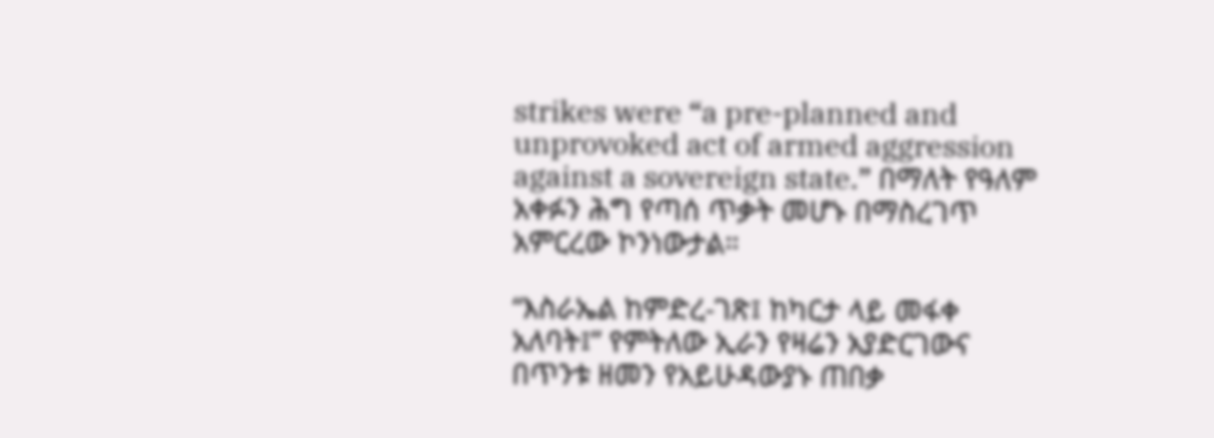strikes were “a pre-planned and unprovoked act of armed aggression against a sovereign state.” በማለት የዓለም አቀፉን ሕግ የጣሰ ጥቃት መሆኑ በማስረገጥ አምርረው ኮንነውታል።

“እስራኤል ከምድረ-ገጽ፤ ከካርታ ላይ መፋቀ አለባት፤” የምትለው ኢራን የዛሬን አያድርገውና በጥንቱ ዘመን የአይሁዳውያኑ ጠበቃ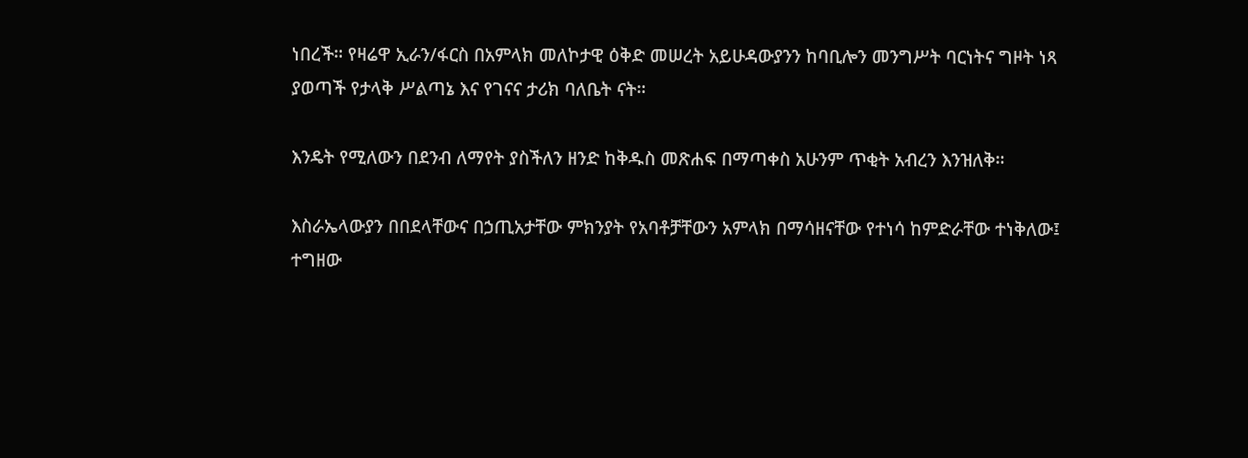ነበረች። የዛሬዋ ኢራን/ፋርስ በአምላክ መለኮታዊ ዕቅድ መሠረት አይሁዳውያንን ከባቢሎን መንግሥት ባርነትና ግዞት ነጻ ያወጣች የታላቅ ሥልጣኔ እና የገናና ታሪክ ባለቤት ናት።

እንዴት የሚለውን በደንብ ለማየት ያስችለን ዘንድ ከቅዱስ መጽሐፍ በማጣቀስ አሁንም ጥቂት አብረን እንዝለቅ።

እስራኤላውያን በበደላቸውና በኃጢአታቸው ምክንያት የአባቶቻቸውን አምላክ በማሳዘናቸው የተነሳ ከምድራቸው ተነቅለው፤ ተግዘው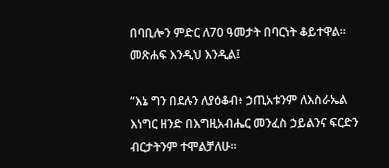በባቢሎን ምድር ለ70 ዓመታት በባርነት ቆይተዋል። መጽሐፍ እንዲህ እንዲል፤

“እኔ ግን በደሉን ለያዕቆብ፥ ኃጢአቱንም ለእስራኤል እነግር ዘንድ በእግዚአብሔር መንፈስ ኃይልንና ፍርድን ብርታትንም ተሞልቻለሁ።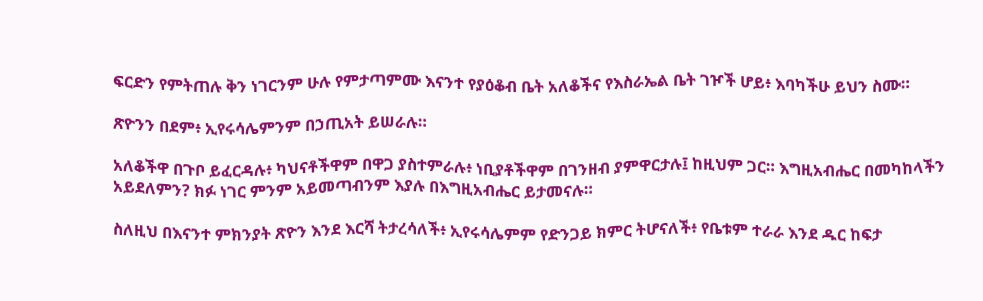ፍርድን የምትጠሉ ቅን ነገርንም ሁሉ የምታጣምሙ እናንተ የያዕቆብ ቤት አለቆችና የእስራኤል ቤት ገዦች ሆይ፥ እባካችሁ ይህን ስሙ።

ጽዮንን በደም፥ ኢየሩሳሌምንም በኃጢአት ይሠራሉ።

አለቆችዋ በጉቦ ይፈርዳሉ፥ ካህናቶችዋም በዋጋ ያስተምራሉ፥ ነቢያቶችዋም በገንዘብ ያምዋርታሉ፤ ከዚህም ጋር። እግዚአብሔር በመካከላችን አይደለምን? ክፉ ነገር ምንም አይመጣብንም እያሉ በእግዚአብሔር ይታመናሉ።

ስለዚህ በእናንተ ምክንያት ጽዮን እንደ እርሻ ትታረሳለች፥ ኢየሩሳሌምም የድንጋይ ክምር ትሆናለች፥ የቤቱም ተራራ እንደ ዱር ከፍታ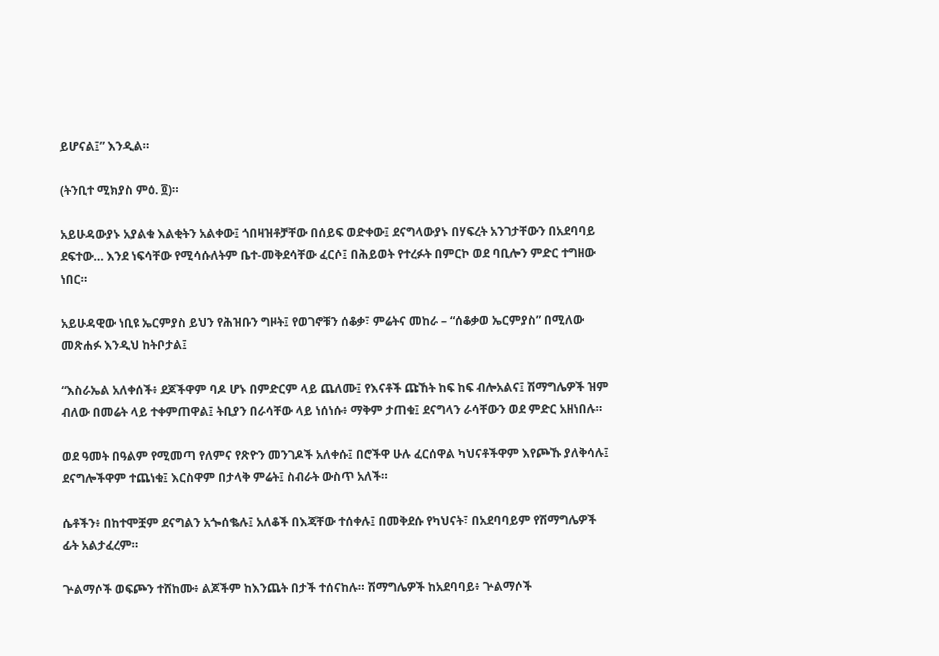ይሆናል፤” እንዲል።

(ትንቢተ ሚክያስ ምዕ. ፬)።

አይሁዳውያኑ አያልቁ እልቂትን አልቀው፤ ጎበዛዝቶቻቸው በሰይፍ ወድቀው፤ ደናግላውያኑ በሃፍረት አንገታቸውን በአደባባይ ደፍተው… እንደ ነፍሳቸው የሚሳሱለትም ቤተ-መቅደሳቸው ፈርሶ፤ በሕይወት የተረፉት በምርኮ ወደ ባቢሎን ምድር ተግዘው ነበር።

አይሁዳዊው ነቢዩ ኤርምያስ ይህን የሕዝቡን ግዞት፤ የወገኖቹን ሰቆቃ፣ ምሬትና መከራ – “ሰቆቃወ ኤርምያስ” በሚለው መጽሐፉ እንዲህ ከትቦታል፤

“እስራኤል አለቀሰች፥ ደጆችዋም ባዶ ሆኑ በምድርም ላይ ጨለሙ፤ የእናቶች ጩኸት ከፍ ከፍ ብሎአልና፤ ሽማግሌዎች ዝም ብለው በመሬት ላይ ተቀምጠዋል፤ ትቢያን በራሳቸው ላይ ነሰነሱ፥ ማቅም ታጠቁ፤ ደናግላን ራሳቸውን ወደ ምድር አዘነበሉ።

ወደ ዓመት በዓልም የሚመጣ የለምና የጽዮን መንገዶች አለቀሱ፤ በሮችዋ ሁሉ ፈርሰዋል ካህናቶችዋም እየጮኹ ያለቅሳሉ፤ ደናግሎችዋም ተጨነቁ፤ እርስዋም በታላቅ ምሬት፤ ስብራት ውስጥ አለች።

ሴቶችን፥ በከተሞቿም ደናግልን አጐሰቈሉ፤ አለቆች በእጃቸው ተሰቀሉ፤ በመቅደሱ የካህናት፣ በአደባባይም የሽማግሌዎች ፊት አልታፈረም።

ጕልማሶች ወፍጮን ተሸከሙ፥ ልጆችም ከእንጨት በታች ተሰናከሉ። ሽማግሌዎች ከአደባባይ፥ ጕልማሶች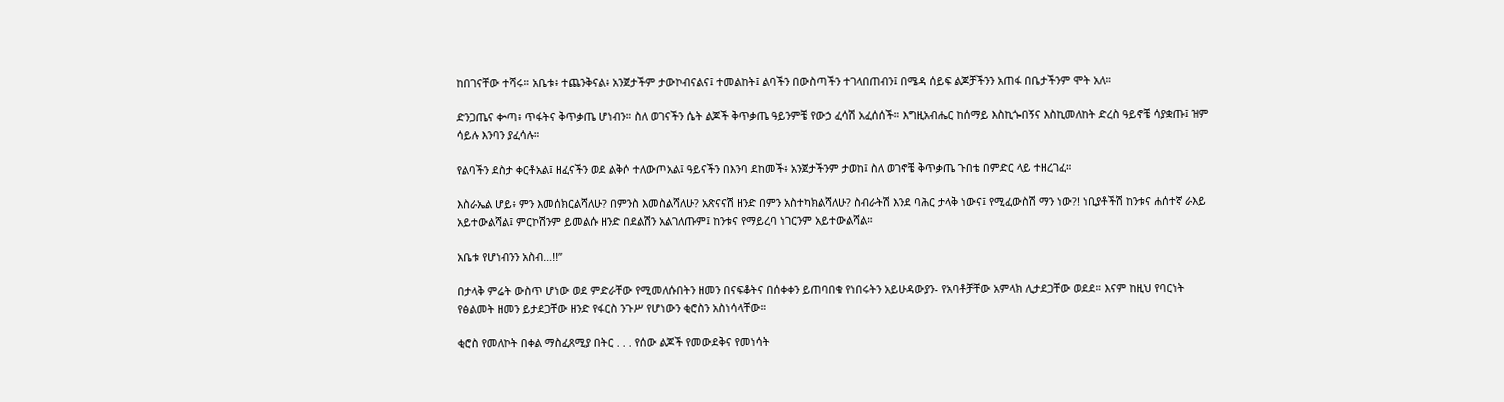ከበገናቸው ተሻሩ። አቤቱ፥ ተጨንቅናል፥ አንጀታችም ታውኮብናልና፤ ተመልከት፤ ልባችን በውስጣችን ተገላበጠብን፤ በሜዳ ሰይፍ ልጆቻችንን አጠፋ በቤታችንም ሞት አለ።

ድንጋጤና ቍጣ፥ ጥፋትና ቅጥቃጤ ሆነብን። ስለ ወገናችን ሴት ልጆች ቅጥቃጤ ዓይንምቼ የውኃ ፈሳሽ አፈሰሰች። እግዚአብሔር ከሰማይ እስኪጐበኝና እስኪመለከት ድረስ ዓይኖቼ ሳያቋጡ፤ ዝም ሳይሉ እንባን ያፈሳሉ።

የልባችን ደስታ ቀርቶአል፤ ዘፈናችን ወደ ልቅሶ ተለውጦአል፤ ዓይናችን በእንባ ደከመች፥ አንጀታችንም ታወከ፤ ስለ ወገኖቼ ቅጥቃጤ ጉበቴ በምድር ላይ ተዘረገፈ።

እስራኤል ሆይ፥ ምን እመሰክርልሻለሁ? በምንስ እመስልሻለሁ? አጽናናሽ ዘንድ በምን አስተካክልሻለሁ? ስብራትሽ እንደ ባሕር ታላቅ ነውና፤ የሚፈውስሽ ማን ነው?! ነቢያቶችሽ ከንቱና ሐሰተኛ ራእይ አይተውልሻል፤ ምርኮሽንም ይመልሱ ዘንድ በደልሽን አልገለጡም፤ ከንቱና የማይረባ ነገርንም አይተውልሻል።

አቤቱ የሆነብንን አስብ…!!”

በታላቅ ምሬት ውስጥ ሆነው ወደ ምድራቸው የሚመለሱበትን ዘመን በናፍቆትና በሰቀቀን ይጠባበቁ የነበሩትን አይሁዳውያን- የአባቶቻቸው አምላክ ሊታደጋቸው ወደደ። እናም ከዚህ የባርነት የፅልመት ዘመን ይታደጋቸው ዘንድ የፋርስ ንጉሥ የሆነውን ቂሮስን አስነሳላቸው።

ቂሮስ የመለኮት በቀል ማስፈጸሚያ በትር . . . የሰው ልጆች የመውደቅና የመነሳት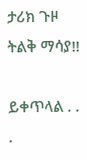ታሪክ ጉዞ ትልቅ ማሳያ!!

ይቀጥላል . . .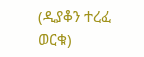(ዲያቆን ተረፈ ወርቁ)